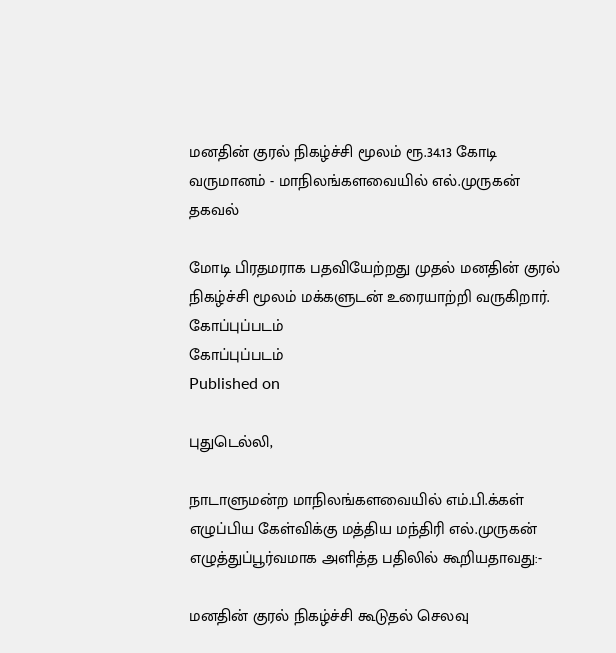மனதின் குரல் நிகழ்ச்சி மூலம் ரூ.34.13 கோடி வருமானம் - மாநிலங்களவையில் எல்.முருகன் தகவல்

மோடி பிரதமராக பதவியேற்றது முதல் மனதின் குரல் நிகழ்ச்சி மூலம் மக்களுடன் உரையாற்றி வருகிறார்.
கோப்புப்படம்
கோப்புப்படம்
Published on

புதுடெல்லி,

நாடாளுமன்ற மாநிலங்களவையில் எம்.பி.க்கள் எழுப்பிய கேள்விக்கு மத்திய மந்திரி எல்.முருகன் எழுத்துப்பூர்வமாக அளித்த பதிலில் கூறியதாவது:-

மனதின் குரல் நிகழ்ச்சி கூடுதல் செலவு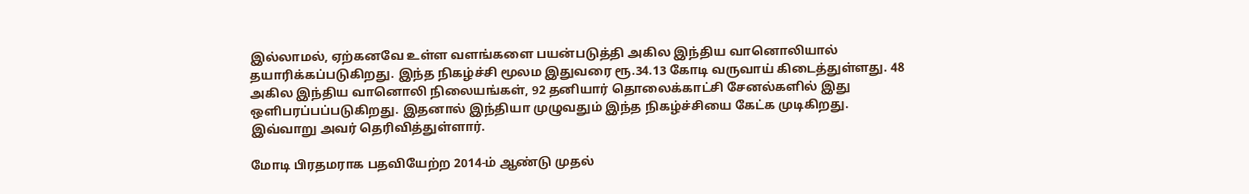இல்லாமல், ஏற்கனவே உள்ள வளங்களை பயன்படுத்தி அகில இந்திய வானொலியால் தயாரிக்கப்படுகிறது. இந்த நிகழ்ச்சி மூலம இதுவரை ரூ.34.13 கோடி வருவாய் கிடைத்துள்ளது. 48 அகில இந்திய வானொலி நிலையங்கள், 92 தனியார் தொலைக்காட்சி சேனல்களில் இது ஒளிபரப்பப்படுகிறது. இதனால் இந்தியா முழுவதும் இந்த நிகழ்ச்சியை கேட்க முடிகிறது. இவ்வாறு அவர் தெரிவித்துள்ளார்.

மோடி பிரதமராக பதவியேற்ற 2014-ம் ஆண்டு முதல்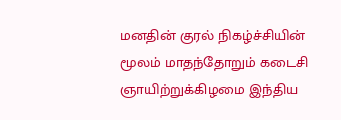மனதின் குரல் நிகழ்ச்சியின் மூலம் மாதந்தோறும் கடைசி ஞாயிற்றுக்கிழமை இந்திய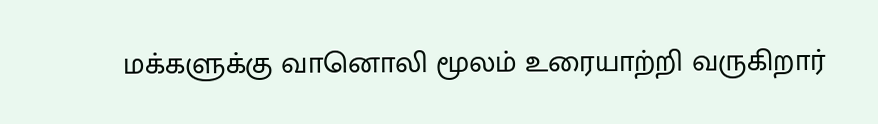மக்களுக்கு வானொலி மூலம் உரையாற்றி வருகிறார்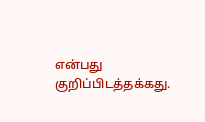என்பது குறிப்பிடத்தக்கது.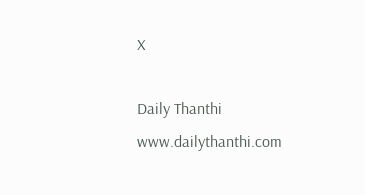X

Daily Thanthi
www.dailythanthi.com